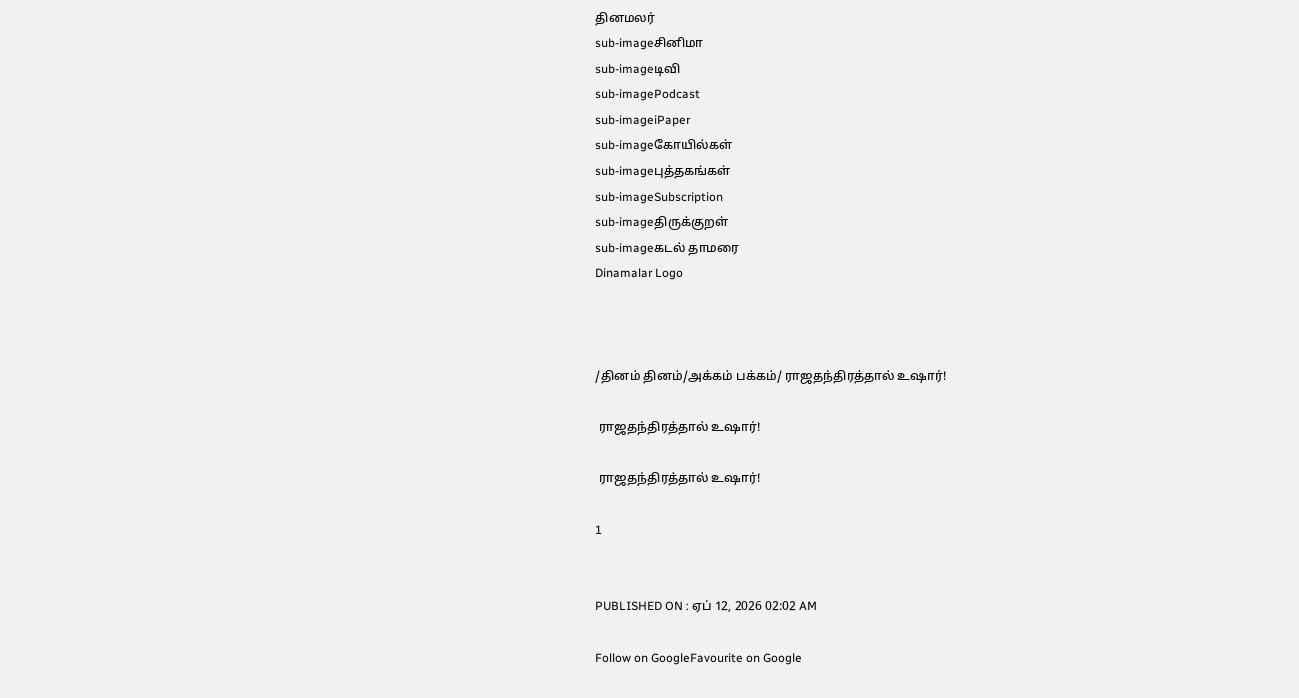தினமலர்
sub-imageசினிமா
sub-imageடிவி
sub-imagePodcast
sub-imageiPaper
sub-imageகோயில்கள்
sub-imageபுத்தகங்கள்
sub-imageSubscription
sub-imageதிருக்குறள்
sub-imageகடல் தாமரை
Dinamalar Logo



/தினம் தினம்/அக்கம் பக்கம்/ ராஜதந்திரத்தால் உஷார்!

 ராஜதந்திரத்தால் உஷார்!

 ராஜதந்திரத்தால் உஷார்!

1


PUBLISHED ON : ஏப் 12, 2026 02:02 AM

Follow on GoogleFavourite on Google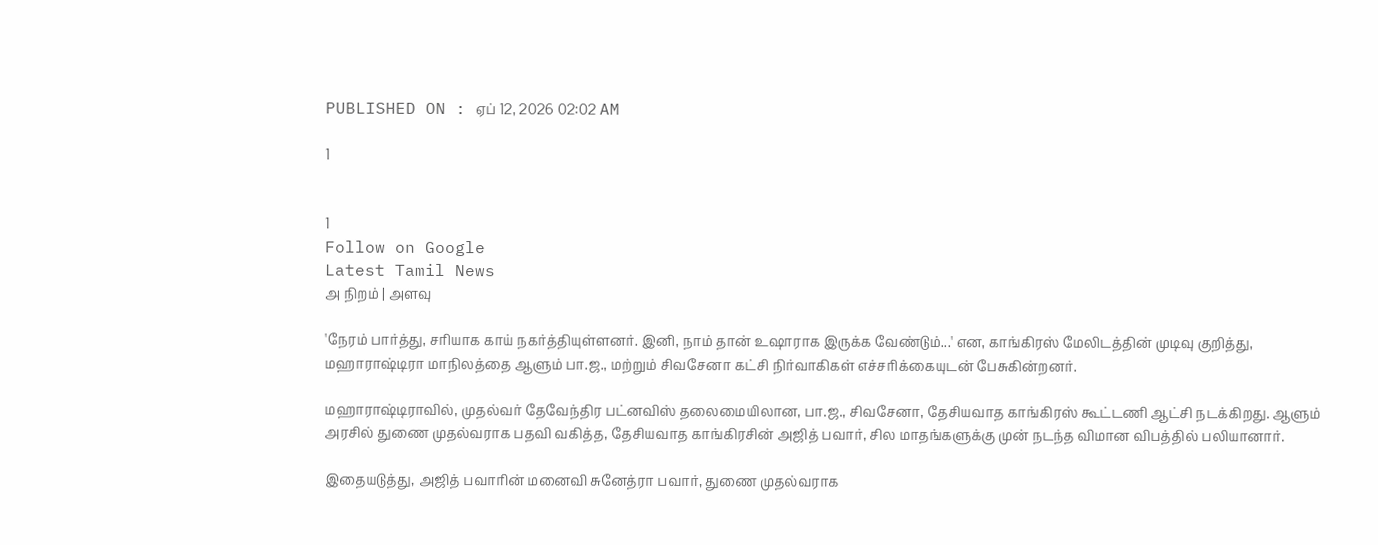PUBLISHED ON : ஏப் 12, 2026 02:02 AM

1


1
Follow on Google
Latest Tamil News
அ நிறம் | அளவு

'நேரம் பார்த்து, சரியாக காய் நகர்த்தியுள்ளனர். இனி, நாம் தான் உஷாராக இருக்க வேண்டும்...' என, காங்கிரஸ் மேலிடத்தின் முடிவு குறித்து, மஹாராஷ்டிரா மாநிலத்தை ஆளும் பா.ஜ., மற்றும் சிவசேனா கட்சி நிர்வாகிகள் எச்சரிக்கையுடன் பேசுகின்றனர்.

மஹாராஷ்டிராவில், முதல்வர் தேவேந்திர பட்னவிஸ் தலைமையிலான, பா.ஜ., சிவசேனா, தேசியவாத காங்கிரஸ் கூட்டணி ஆட்சி நடக்கிறது. ஆளும் அரசில் துணை முதல்வராக பதவி வகித்த, தேசியவாத காங்கிரசின் அஜித் பவார், சில மாதங்களுக்கு முன் நடந்த விமான விபத்தில் பலியானார்.

இதையடுத்து, அஜித் பவாரின் மனைவி சுனேத்ரா பவார், துணை முதல்வராக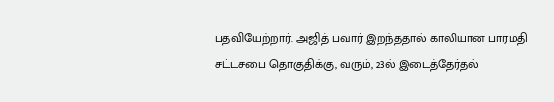பதவியேற்றார். அஜித் பவார் இறந்ததால் காலியான பாரமதி சட்டசபை தொகுதிக்கு, வரும், 23ல் இடைத்தேர்தல்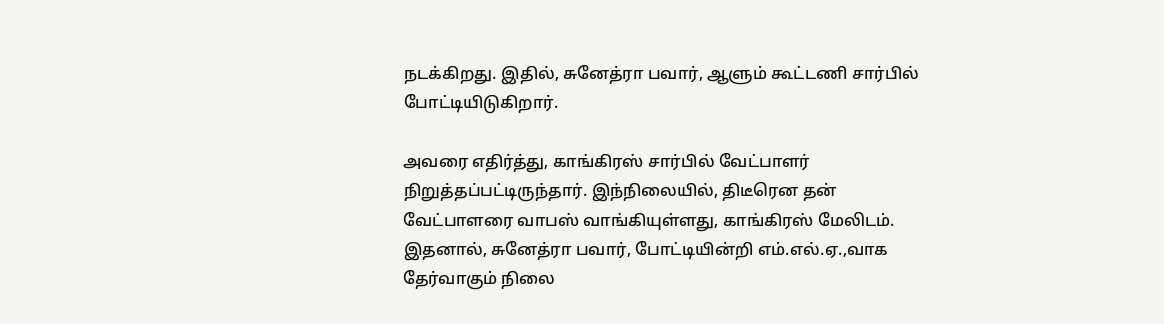நடக்கிறது. இதில், சுனேத்ரா பவார், ஆளும் கூட்டணி சார்பில் போட்டியிடுகிறார்.

அவரை எதிர்த்து, காங்கிரஸ் சார்பில் வேட்பாளர் நிறுத்தப்பட்டிருந்தார். இந்நிலையில், திடீரென தன் வேட்பாளரை வாபஸ் வாங்கியுள்ளது, காங்கிரஸ் மேலிடம். இதனால், சுனேத்ரா பவார், போட்டியின்றி எம்.எல்.ஏ.,வாக தேர்வாகும் நிலை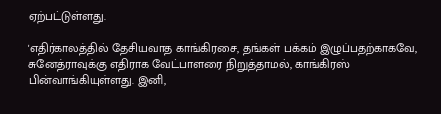ஏற்பட்டுள்ளது.

'எதிர்காலத்தில் தேசியவாத காங்கிரசை, தங்கள் பக்கம் இழுப்பதற்காகவே, சுனேத்ராவுக்கு எதிராக வேட்பாளரை நிறுத்தாமல், காங்கிரஸ் பின்வாங்கியுள்ளது. இனி,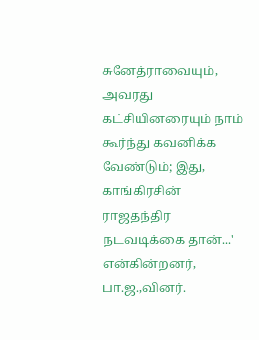சுனேத்ராவையும், அவரது கட்சியினரையும் நாம் கூர்ந்து கவனிக்க வேண்டும்; இது, காங்கிரசின் ராஜதந்திர நடவடிக்கை தான்...' என்கின்றனர், பா.ஜ.,வினர்.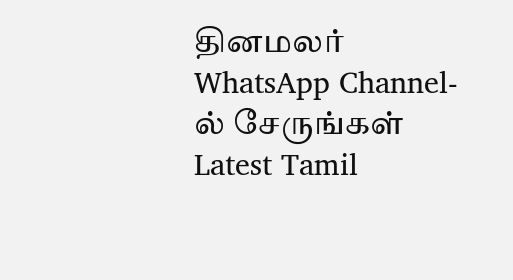தினமலர் WhatsApp Channel-ல் சேருங்கள்
Latest Tamil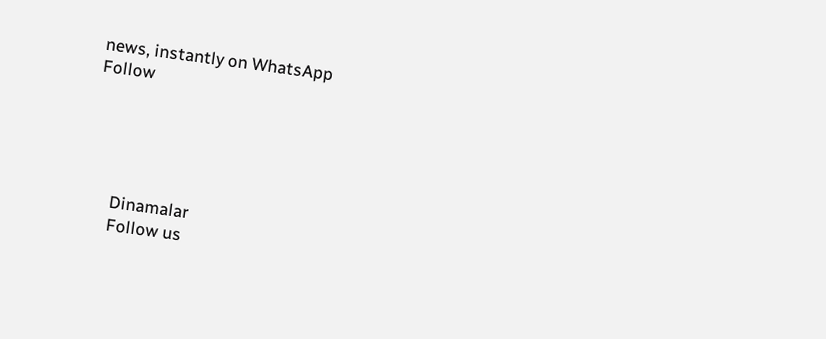news, instantly on WhatsApp
Follow





      Dinamalar
      Follow us